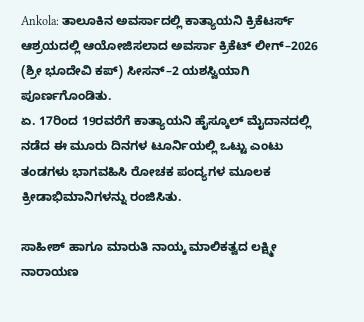Ankola: ತಾಲೂಕಿನ ಅವರ್ಸಾದಲ್ಲಿ ಕಾತ್ಯಾಯನಿ ಕ್ರಿಕೆಟರ್ಸ್ ಆಶ್ರಯದಲ್ಲಿ ಆಯೋಜಿಸಲಾದ ಅವರ್ಸಾ ಕ್ರಿಕೆಟ್ ಲೀಗ್–2026 (ಶ್ರೀ ಭೂದೇವಿ ಕಪ್) ಸೀಸನ್–2 ಯಶಸ್ವಿಯಾಗಿ ಪೂರ್ಣಗೊಂಡಿತು.
ಏ. 17ರಿಂದ 19ರವರೆಗೆ ಕಾತ್ಯಾಯನಿ ಹೈಸ್ಕೂಲ್ ಮೈದಾನದಲ್ಲಿ ನಡೆದ ಈ ಮೂರು ದಿನಗಳ ಟೂರ್ನಿಯಲ್ಲಿ ಒಟ್ಟು ಎಂಟು ತಂಡಗಳು ಭಾಗವಹಿಸಿ ರೋಚಕ ಪಂದ್ಯಗಳ ಮೂಲಕ ಕ್ರೀಡಾಭಿಮಾನಿಗಳನ್ನು ರಂಜಿಸಿತು.

ಸಾಹೀಶ್ ಹಾಗೂ ಮಾರುತಿ ನಾಯ್ಕ ಮಾಲಿಕತ್ವದ ಲಕ್ಷ್ಮೀ ನಾರಾಯಣ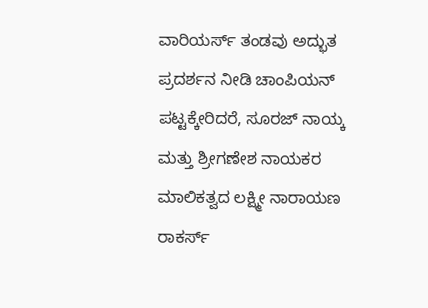ವಾರಿಯರ್ಸ್ ತಂಡವು ಅದ್ಭುತ ಪ್ರದರ್ಶನ ನೀಡಿ ಚಾಂಪಿಯನ್ ಪಟ್ಟಕ್ಕೇರಿದರೆ, ಸೂರಜ್ ನಾಯ್ಕ ಮತ್ತು ಶ್ರೀಗಣೇಶ ನಾಯಕರ ಮಾಲಿಕತ್ವದ ಲಕ್ಷ್ಮೀ ನಾರಾಯಣ ರಾಕರ್ಸ್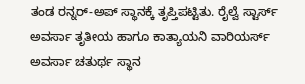ತಂಡ ರನ್ನರ್-ಅಪ್ ಸ್ಥಾನಕ್ಕೆ ತೃಪ್ತಿಪಟ್ಟಿತು. ರೈಲ್ವೆ ಸ್ಟಾರ್ಸ್ ಅವರ್ಸಾ ತೃತೀಯ ಹಾಗೂ ಕಾತ್ಯಾಯನಿ ವಾರಿಯರ್ಸ್ ಅವರ್ಸಾ ಚತುರ್ಥ ಸ್ಥಾನ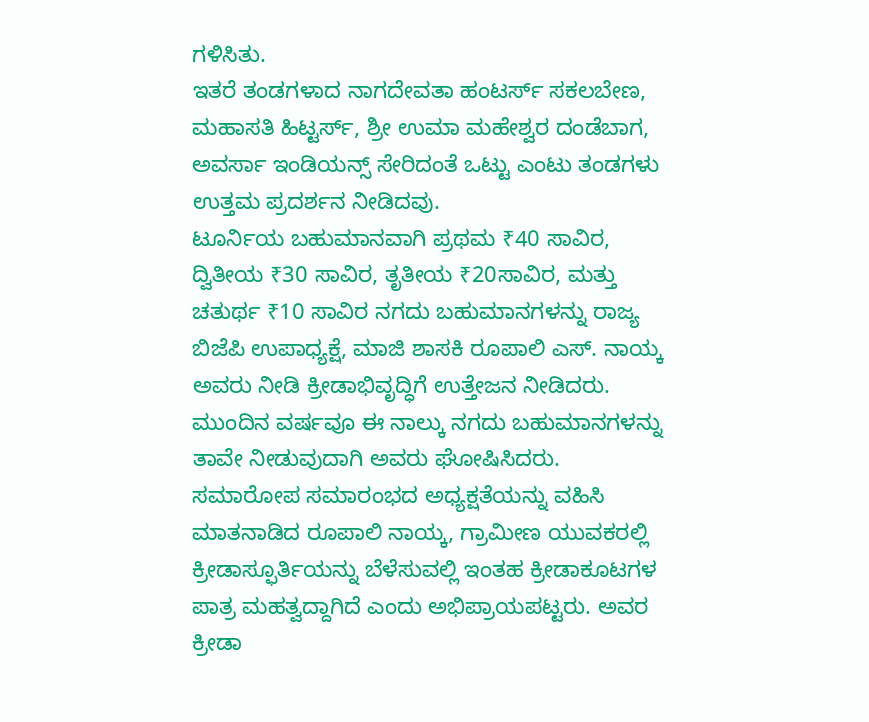ಗಳಿಸಿತು.
ಇತರೆ ತಂಡಗಳಾದ ನಾಗದೇವತಾ ಹಂಟರ್ಸ್ ಸಕಲಬೇಣ, ಮಹಾಸತಿ ಹಿಟ್ಟರ್ಸ್, ಶ್ರೀ ಉಮಾ ಮಹೇಶ್ವರ ದಂಡೆಬಾಗ, ಅವರ್ಸಾ ಇಂಡಿಯನ್ಸ್ ಸೇರಿದಂತೆ ಒಟ್ಟು ಎಂಟು ತಂಡಗಳು ಉತ್ತಮ ಪ್ರದರ್ಶನ ನೀಡಿದವು.
ಟೂರ್ನಿಯ ಬಹುಮಾನವಾಗಿ ಪ್ರಥಮ ₹40 ಸಾವಿರ, ದ್ವಿತೀಯ ₹30 ಸಾವಿರ, ತೃತೀಯ ₹20ಸಾವಿರ, ಮತ್ತು ಚತುರ್ಥ ₹10 ಸಾವಿರ ನಗದು ಬಹುಮಾನಗಳನ್ನು ರಾಜ್ಯ ಬಿಜೆಪಿ ಉಪಾಧ್ಯಕ್ಷೆ, ಮಾಜಿ ಶಾಸಕಿ ರೂಪಾಲಿ ಎಸ್. ನಾಯ್ಕ ಅವರು ನೀಡಿ ಕ್ರೀಡಾಭಿವೃದ್ಧಿಗೆ ಉತ್ತೇಜನ ನೀಡಿದರು. ಮುಂದಿನ ವರ್ಷವೂ ಈ ನಾಲ್ಕು ನಗದು ಬಹುಮಾನಗಳನ್ನು ತಾವೇ ನೀಡುವುದಾಗಿ ಅವರು ಘೋಷಿಸಿದರು.
ಸಮಾರೋಪ ಸಮಾರಂಭದ ಅಧ್ಯಕ್ಷತೆಯನ್ನು ವಹಿಸಿ ಮಾತನಾಡಿದ ರೂಪಾಲಿ ನಾಯ್ಕ, ಗ್ರಾಮೀಣ ಯುವಕರಲ್ಲಿ ಕ್ರೀಡಾಸ್ಫೂರ್ತಿಯನ್ನು ಬೆಳೆಸುವಲ್ಲಿ ಇಂತಹ ಕ್ರೀಡಾಕೂಟಗಳ ಪಾತ್ರ ಮಹತ್ವದ್ದಾಗಿದೆ ಎಂದು ಅಭಿಪ್ರಾಯಪಟ್ಟರು. ಅವರ ಕ್ರೀಡಾ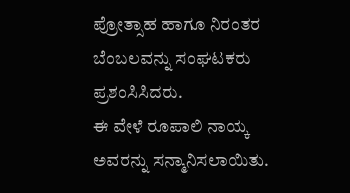ಪ್ರೋತ್ಸಾಹ ಹಾಗೂ ನಿರಂತರ ಬೆಂಬಲವನ್ನು ಸಂಘಟಕರು ಪ್ರಶಂಸಿಸಿದರು.
ಈ ವೇಳೆ ರೂಪಾಲಿ ನಾಯ್ಕ ಅವರನ್ನು ಸನ್ಮಾನಿಸಲಾಯಿತು.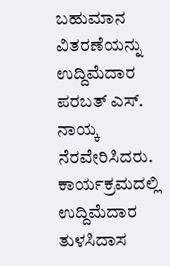ಬಹುಮಾನ ವಿತರಣೆಯನ್ನು ಉದ್ದಿಮೆದಾರ ಪರಬತ್ ಎಸ್. ನಾಯ್ಕ ನೆರವೇರಿಸಿದರು.
ಕಾರ್ಯಕ್ರಮದಲ್ಲಿ ಉದ್ದಿಮೆದಾರ ತುಳಸಿದಾಸ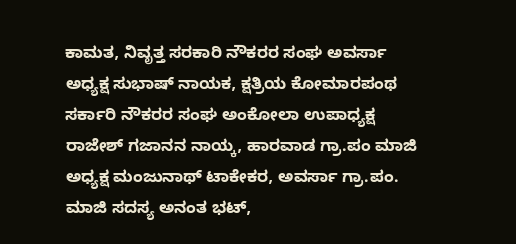ಕಾಮತ, ನಿವೃತ್ತ ಸರಕಾರಿ ನೌಕರರ ಸಂಘ ಅವರ್ಸಾ ಅಧ್ಯಕ್ಷ ಸುಭಾಷ್ ನಾಯಕ, ಕ್ಷತ್ರಿಯ ಕೋಮಾರಪಂಥ ಸರ್ಕಾರಿ ನೌಕರರ ಸಂಘ ಅಂಕೋಲಾ ಉಪಾಧ್ಯಕ್ಷ ರಾಜೇಶ್ ಗಜಾನನ ನಾಯ್ಕ, ಹಾರವಾಡ ಗ್ರಾ.ಪಂ ಮಾಜಿ ಅಧ್ಯಕ್ಷ ಮಂಜುನಾಥ್ ಟಾಕೇಕರ, ಅವರ್ಸಾ ಗ್ರಾ.ಪಂ. ಮಾಜಿ ಸದಸ್ಯ ಅನಂತ ಭಟ್,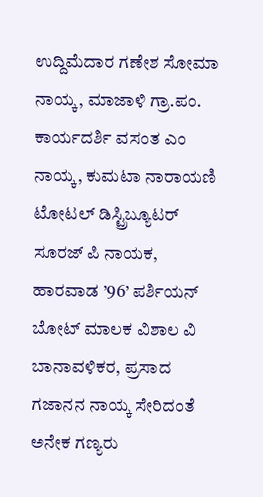ಉದ್ದಿಮೆದಾರ ಗಣೇಶ ಸೋಮಾ ನಾಯ್ಕ, ಮಾಜಾಳಿ ಗ್ರಾ.ಪಂ. ಕಾರ್ಯದರ್ಶಿ ವಸಂತ ಎಂ ನಾಯ್ಕ, ಕುಮಟಾ ನಾರಾಯಣಿ ಟೋಟಲ್ ಡಿಸ್ಟ್ರಿಬ್ಯೂಟರ್ ಸೂರಜ್ ಪಿ ನಾಯಕ, ಹಾರವಾಡ ’96’ ಪರ್ಶಿಯನ್ ಬೋಟ್ ಮಾಲಕ ವಿಶಾಲ ವಿ ಬಾನಾವಳಿಕರ, ಪ್ರಸಾದ ಗಜಾನನ ನಾಯ್ಕ ಸೇರಿದಂತೆ ಅನೇಕ ಗಣ್ಯರು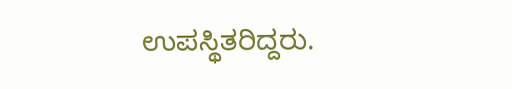ಉಪಸ್ಥಿತರಿದ್ದರು.